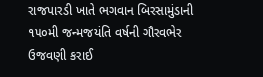રાજપારડી ખાતે ભગવાન બિરસામુંડાની ૧૫૦મી જન્મજયંતિ વર્ષની ગૌરવભેર ઉજવણી કરાઈ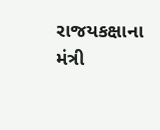રાજયકક્ષાના મંત્રી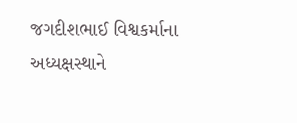જગદીશભાઈ વિશ્વકર્માના અધ્યક્ષસ્થાને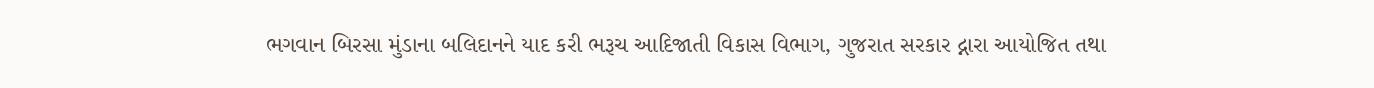ભગવાન બિરસા મુંડાના બલિદાનને યાદ કરી ભરૂચ આદિજાતી વિકાસ વિભાગ, ગુજરાત સરકાર દ્નારા આયોજિત તથા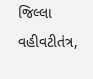જિલ્લા વહીવટીતંત્ર,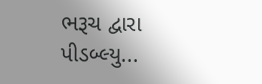ભરૂચ દ્વારા પીડબ્લ્યુ...